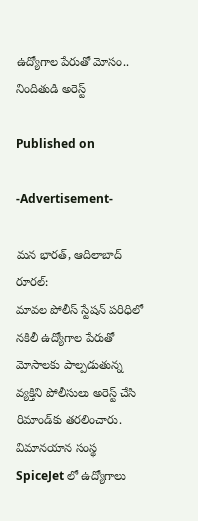ఉద్యోగాల పేరుతో మోసం.. నిందితుడి అరెస్ట్

Published on

-Advertisement-

మన భారత్, ఆదిలాబాద్ రూరల్:
మావల పోలీస్ స్టేషన్ పరిధిలో నకిలీ ఉద్యోగాల పేరుతో మోసాలకు పాల్పడుతున్న వ్యక్తిని పోలీసులు అరెస్ట్ చేసి రిమాండ్‌కు తరలించారు. విమానయాన సంస్థ SpiceJet లో ఉద్యోగాలు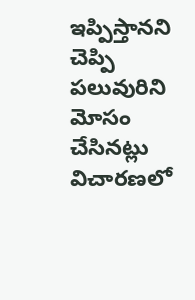ఇప్పిస్తానని చెప్పి పలువురిని మోసం చేసినట్లు విచారణలో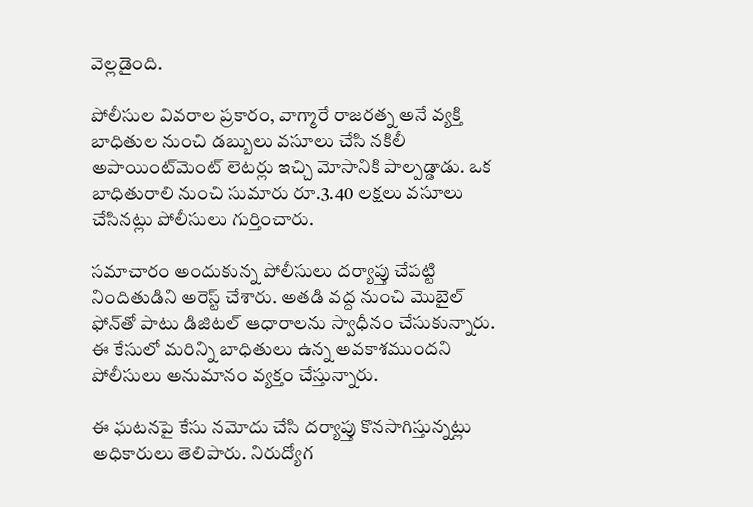వెల్లడైంది.

పోలీసుల వివరాల ప్రకారం, వాగ్మారే రాజరత్న అనే వ్యక్తి బాధితుల నుంచి డబ్బులు వసూలు చేసి నకిలీ అపాయింట్‌మెంట్ లెటర్లు ఇచ్చి మోసానికి పాల్పడ్డాడు. ఒక బాధితురాలి నుంచి సుమారు రూ.3.40 లక్షలు వసూలు చేసినట్లు పోలీసులు గుర్తించారు.

సమాచారం అందుకున్న పోలీసులు దర్యాప్తు చేపట్టి నిందితుడిని అరెస్ట్ చేశారు. అతడి వద్ద నుంచి మొబైల్ ఫోన్‌తో పాటు డిజిటల్ ఆధారాలను స్వాధీనం చేసుకున్నారు. ఈ కేసులో మరిన్ని బాధితులు ఉన్న అవకాశముందని పోలీసులు అనుమానం వ్యక్తం చేస్తున్నారు.

ఈ ఘటనపై కేసు నమోదు చేసి దర్యాప్తు కొనసాగిస్తున్నట్లు అధికారులు తెలిపారు. నిరుద్యోగ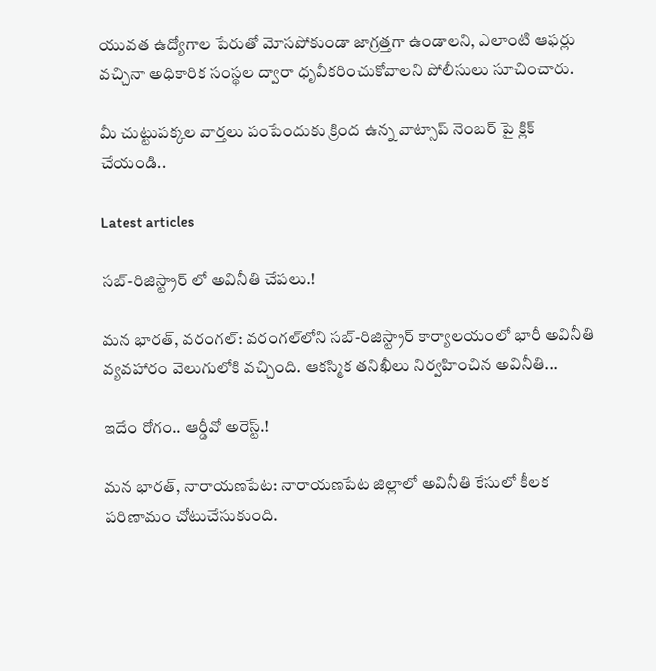యువత ఉద్యోగాల పేరుతో మోసపోకుండా జాగ్రత్తగా ఉండాలని, ఎలాంటి ఆఫర్లు వచ్చినా అధికారిక సంస్థల ద్వారా ధృవీకరించుకోవాలని పోలీసులు సూచించారు.

మీ చుట్టుపక్కల వార్తలు పంపేందుకు క్రింద ఉన్న వాట్సాప్ నెంబర్ పై క్లిక్ చేయండి..

Latest articles

సబ్-రిజిస్ట్రార్ లో అవినీతి చేపలు.!

మన భారత్, వరంగల్: వరంగల్‌లోని సబ్-రిజిస్ట్రార్ కార్యాలయంలో భారీ అవినీతి వ్యవహారం వెలుగులోకి వచ్చింది. ఆకస్మిక తనిఖీలు నిర్వహించిన అవినీతి...

ఇదేం రోగం.. ఆర్డీవో అరెస్ట్.!

మన భారత్, నారాయణపేట: నారాయణపేట జిల్లాలో అవినీతి కేసులో కీలక పరిణామం చోటుచేసుకుంది.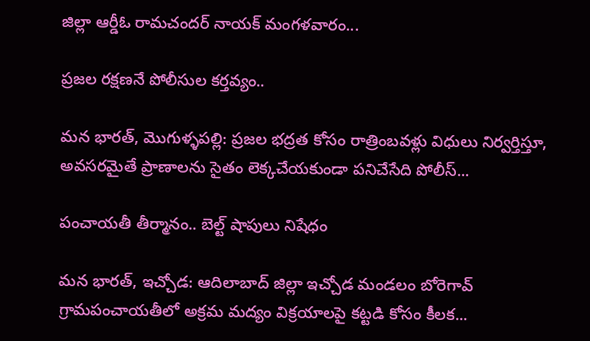జిల్లా ఆర్డీఓ రామచందర్ నాయక్ మంగళవారం...

ప్రజల రక్షణనే పోలీసుల కర్తవ్యం..

మన భారత్, మొగుళ్ళపల్లి: ప్రజల భద్రత కోసం రాత్రింబవళ్లు విధులు నిర్వర్తిస్తూ, అవసరమైతే ప్రాణాలను సైతం లెక్కచేయకుండా పనిచేసేది పోలీస్...

పంచాయతీ తీర్మానం.. బెల్ట్ షాపులు నిషేధం

మన భారత్, ఇచ్చోడ: ఆదిలాబాద్ జిల్లా ఇచ్చోడ మండలం బోరెగావ్ గ్రామపంచాయతీలో అక్రమ మద్యం విక్రయాలపై కట్టడి కోసం కీలక...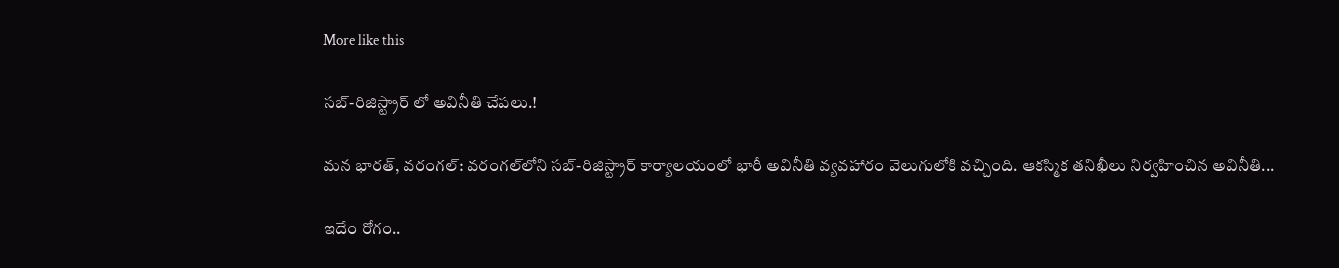More like this

సబ్-రిజిస్ట్రార్ లో అవినీతి చేపలు.!

మన భారత్, వరంగల్: వరంగల్‌లోని సబ్-రిజిస్ట్రార్ కార్యాలయంలో భారీ అవినీతి వ్యవహారం వెలుగులోకి వచ్చింది. ఆకస్మిక తనిఖీలు నిర్వహించిన అవినీతి...

ఇదేం రోగం..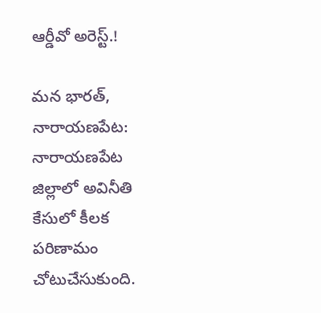ఆర్డీవో అరెస్ట్.!

మన భారత్, నారాయణపేట: నారాయణపేట జిల్లాలో అవినీతి కేసులో కీలక పరిణామం చోటుచేసుకుంది.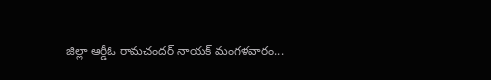జిల్లా ఆర్డీఓ రామచందర్ నాయక్ మంగళవారం...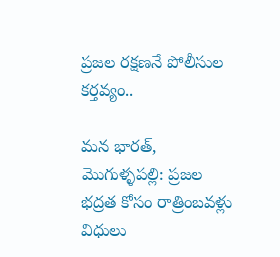ప్రజల రక్షణనే పోలీసుల కర్తవ్యం..

మన భారత్, మొగుళ్ళపల్లి: ప్రజల భద్రత కోసం రాత్రింబవళ్లు విధులు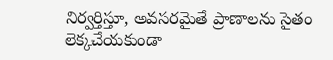నిర్వర్తిస్తూ, అవసరమైతే ప్రాణాలను సైతం లెక్కచేయకుండా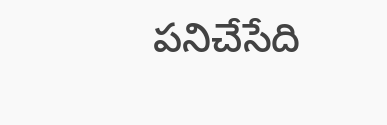పనిచేసేది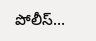పోలీస్...